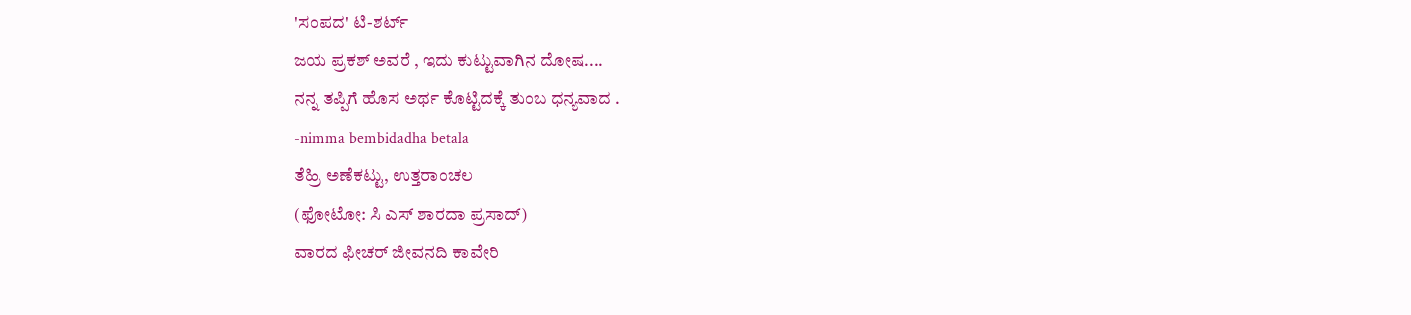'ಸಂಪದ' ಟಿ-ಶರ್ಟ್
ಜಯ ಪ್ರಕಶ್ ಅವರೆ , ಇದು ಕುಟ್ಟುವಾಗಿನ ದೋಷ....
ನನ್ನ ತಪ್ಪಿಗೆ ಹೊಸ ಅರ್ಥ ಕೊಟ್ಟಿದಕ್ಕೆ ತುಂಬ ಧನ್ಯವಾದ .
-nimma bembidadha betala
ತೆಹ್ರಿ ಅಣೆಕಟ್ಟು, ಉತ್ತರಾಂಚಲ
(ಫೋಟೋ: ಸಿ ಎಸ್ ಶಾರದಾ ಪ್ರಸಾದ್)
ವಾರದ ಫೀಚರ್ ಜೀವನದಿ ಕಾವೇರಿ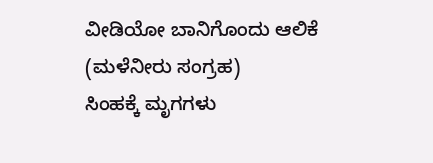ವೀಡಿಯೋ ಬಾನಿಗೊಂದು ಆಲಿಕೆ (ಮಳೆನೀರು ಸಂಗ್ರಹ)
ಸಿಂಹಕ್ಕೆ ಮೃಗಗಳು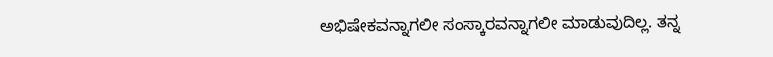ಅಭಿಷೇಕವನ್ನಾಗಲೀ ಸಂಸ್ಕಾರವನ್ನಾಗಲೀ ಮಾಡುವುದಿಲ್ಲ. ತನ್ನ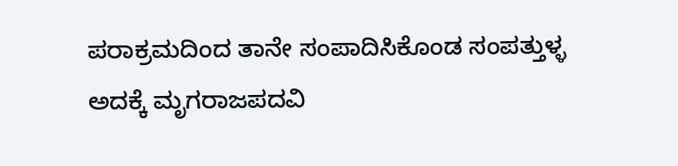ಪರಾಕ್ರಮದಿಂದ ತಾನೇ ಸಂಪಾದಿಸಿಕೊಂಡ ಸಂಪತ್ತುಳ್ಳ ಅದಕ್ಕೆ ಮೃಗರಾಜಪದವಿ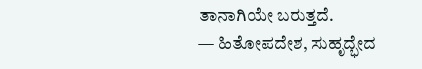ತಾನಾಗಿಯೇ ಬರುತ್ತದೆ.
— ಹಿತೋಪದೇಶ, ಸುಹೃದ್ಭೇದ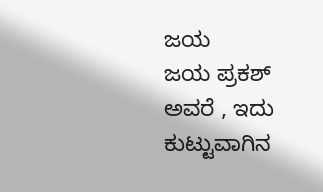ಜಯ
ಜಯ ಪ್ರಕಶ್ ಅವರೆ , ಇದು ಕುಟ್ಟುವಾಗಿನ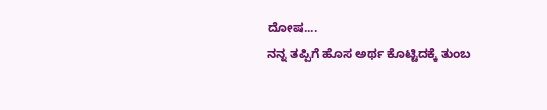ದೋಷ....
ನನ್ನ ತಪ್ಪಿಗೆ ಹೊಸ ಅರ್ಥ ಕೊಟ್ಟಿದಕ್ಕೆ ತುಂಬ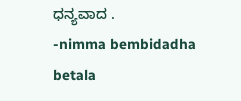ಧನ್ಯವಾದ .
-nimma bembidadha betala